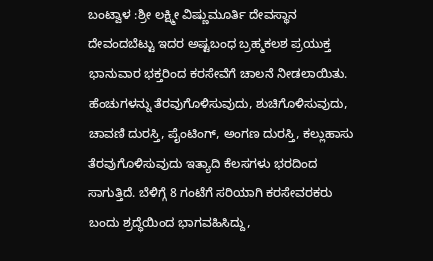ಬಂಟ್ವಾಳ :ಶ್ರೀ ಲಕ್ಷ್ಮೀ ವಿಷ್ಣುಮೂರ್ತಿ ದೇವಸ್ಥಾನ ದೇವಂದಬೆಟ್ಟು ಇದರ ಅಷ್ಟಬಂಧ ಬ್ರಹ್ಮಕಲಶ ಪ್ರಯುಕ್ತ ಭಾನುವಾರ ಭಕ್ತರಿಂದ ಕರಸೇವೆಗೆ ಚಾಲನೆ ನೀಡಲಾಯಿತು. ಹೆಂಚುಗಳನ್ನು ತೆರವುಗೊಳಿಸುವುದು, ಶುಚಿಗೊಳಿಸುವುದು, ಚಾವಣಿ ದುರಸ್ತಿ, ಪೈಂಟಿಂಗ್, ಅಂಗಣ ದುರಸ್ತಿ, ಕಲ್ಲುಹಾಸು ತೆರವುಗೊಳಿಸುವುದು ಇತ್ಯಾದಿ ಕೆಲಸಗಳು ಭರದಿಂದ ಸಾಗುತ್ತಿದೆ. ಬೆಳಿಗ್ಗೆ 8 ಗಂಟೆಗೆ ಸರಿಯಾಗಿ ಕರಸೇವರಕರು ಬಂದು ಶ್ರದ್ಧೆಯಿಂದ ಭಾಗವಹಿಸಿದ್ದು,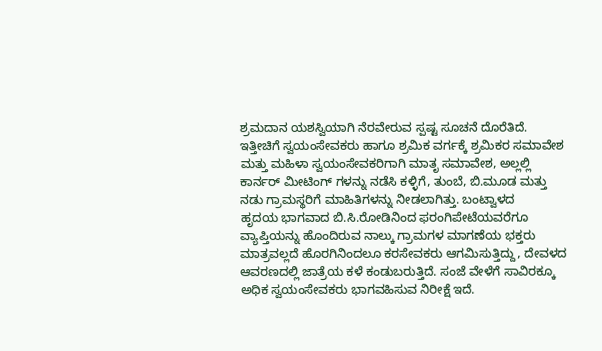ಶ್ರಮದಾನ ಯಶಸ್ವಿಯಾಗಿ ನೆರವೇರುವ ಸ್ಪಷ್ಟ ಸೂಚನೆ ದೊರೆತಿದೆ.
ಇತ್ತೀಚಿಗೆ ಸ್ವಯಂಸೇವಕರು ಹಾಗೂ ಶ್ರಮಿಕ ವರ್ಗಕ್ಕೆ ಶ್ರಮಿಕರ ಸಮಾವೇಶ ಮತ್ತು ಮಹಿಳಾ ಸ್ವಯಂಸೇವಕರಿಗಾಗಿ ಮಾತೃ ಸಮಾವೇಶ, ಅಲ್ಲಲ್ಲಿ ಕಾರ್ನರ್ ಮೀಟಿಂಗ್ ಗಳನ್ನು ನಡೆಸಿ ಕಳ್ಳಿಗೆ, ತುಂಬೆ, ಬಿ.ಮೂಡ ಮತ್ತು ನಡು ಗ್ರಾಮಸ್ಥರಿಗೆ ಮಾಹಿತಿಗಳನ್ನು ನೀಡಲಾಗಿತ್ತು. ಬಂಟ್ವಾಳದ
ಹೃದಯ ಭಾಗವಾದ ಬಿ.ಸಿ.ರೋಡಿನಿಂದ ಫರಂಗಿಪೇಟೆಯವರೆಗೂ ವ್ಯಾಪ್ತಿಯನ್ನು ಹೊಂದಿರುವ ನಾಲ್ಕು ಗ್ರಾಮಗಳ ಮಾಗಣೆಯ ಭಕ್ತರು ಮಾತ್ರವಲ್ಲದೆ ಹೊರಗಿನಿಂದಲೂ ಕರಸೇವಕರು ಆಗಮಿಸುತ್ತಿದ್ದು, ದೇವಳದ ಆವರಣದಲ್ಲಿ ಜಾತ್ರೆಯ ಕಳೆ ಕಂಡುಬರುತ್ತಿದೆ. ಸಂಜೆ ವೇಳೆಗೆ ಸಾವಿರಕ್ಕೂ ಅಧಿಕ ಸ್ವಯಂಸೇವಕರು ಭಾಗವಹಿಸುವ ನಿರೀಕ್ಷೆ ಇದೆ.